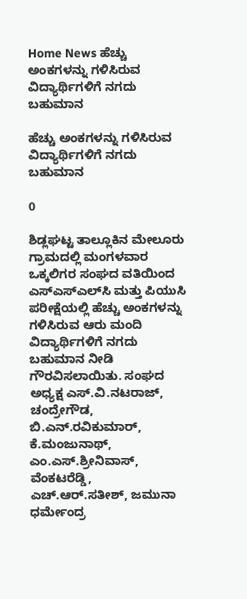Home News ಹೆಚ್ಚು ಅಂಕಗಳನ್ನು ಗಳಿಸಿರುವ ವಿದ್ಯಾರ್ಥಿಗಳಿಗೆ ನಗದು ಬಹುಮಾನ

ಹೆಚ್ಚು ಅಂಕಗಳನ್ನು ಗಳಿಸಿರುವ ವಿದ್ಯಾರ್ಥಿಗಳಿಗೆ ನಗದು ಬಹುಮಾನ

0

ಶಿಡ್ಲಘಟ್ಟ ತಾಲ್ಲೂಕಿನ ಮೇಲೂರು ಗ್ರಾಮದಲ್ಲಿ ಮಂಗಳವಾರ ಒಕ್ಕಲಿಗರ ಸಂಘದ ವತಿಯಿಂದ ಎಸ್‌ಎಸ್‌ಎಲ್‌ಸಿ ಮತ್ತು ಪಿಯುಸಿ ಪರೀಕ್ಷೆಯಲ್ಲಿ ಹೆಚ್ಚು ಅಂಕಗಳನ್ನು ಗಳಿಸಿರುವ ಆರು ಮಂದಿ ವಿದ್ಯಾರ್ಥಿಗಳಿಗೆ ನಗದು ಬಹುಮಾನ ನೀಡಿ ಗೌರವಿಸಲಾಯಿತು. ಸಂಘದ ಅಧ್ಯಕ್ಷ ಎಸ್‌.ವಿ.ನಟರಾಜ್‌, ಚಂದ್ರೇಗೌಡ, ಬಿ.ಎನ್‌.ರವಿಕುಮಾರ್‌, ಕೆ.ಮಂಜುನಾಥ್‌, ಎಂ.ಎಸ್‌.ಶ್ರೀನಿವಾಸ್‌, ವೆಂಕಟರೆಡ್ಡಿ, ಎಚ್‌.ಆರ್‌.ಸತೀಶ್‌, ಜಮುನಾ ಧರ್ಮೇಂದ್ರ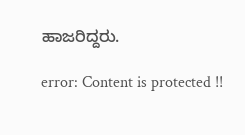ಹಾಜರಿದ್ದರು.

error: Content is protected !!